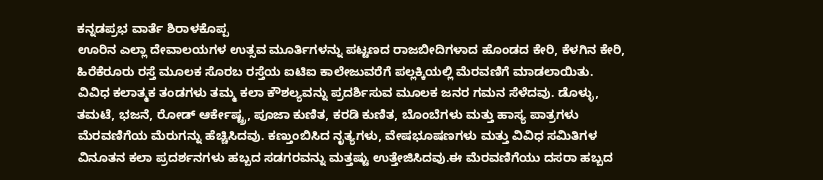ಕನ್ನಡಪ್ರಭ ವಾರ್ತೆ ಶಿರಾಳಕೊಪ್ಪ
ಊರಿನ ಎಲ್ಲಾ ದೇವಾಲಯಗಳ ಉತ್ಸವ ಮೂರ್ತಿಗಳನ್ನು ಪಟ್ಟಣದ ರಾಜಬೀದಿಗಳಾದ ಹೊಂಡದ ಕೇರಿ, ಕೆಳಗಿನ ಕೇರಿ, ಹಿರೆಕೆರೂರು ರಸ್ತೆ ಮೂಲಕ ಸೊರಬ ರಸ್ತೆಯ ಐಟಿಐ ಕಾಲೇಜುವರೆಗೆ ಪಲ್ಲಕ್ಕಿಯಲ್ಲಿ ಮೆರವಣಿಗೆ ಮಾಡಲಾಯಿತು.
ವಿವಿಧ ಕಲಾತ್ಮಕ ತಂಡಗಳು ತಮ್ಮ ಕಲಾ ಕೌಶಲ್ಯವನ್ನು ಪ್ರದರ್ಶಿಸುವ ಮೂಲಕ ಜನರ ಗಮನ ಸೆಳೆದವು. ಡೊಳ್ಳು, ತಮಟೆ, ಭಜನೆ, ರೋಡ್ ಆರ್ಕೇಷ್ಟ್ರ, ಪೂಜಾ ಕುಣಿತ, ಕರಡಿ ಕುಣಿತ, ಬೊಂಬೆಗಳು ಮತ್ತು ಹಾಸ್ಯ ಪಾತ್ರಗಳು ಮೆರವಣಿಗೆಯ ಮೆರುಗನ್ನು ಹೆಚ್ಚಿಸಿದವು. ಕಣ್ತುಂಬಿಸಿದ ನೃತ್ಯಗಳು, ವೇಷಭೂಷಣಗಳು ಮತ್ತು ವಿವಿಧ ಸಮಿತಿಗಳ ವಿನೂತನ ಕಲಾ ಪ್ರದರ್ಶನಗಳು ಹಬ್ಬದ ಸಡಗರವನ್ನು ಮತ್ತಷ್ಟು ಉತ್ತೇಜಿಸಿದವು.ಈ ಮೆರವಣಿಗೆಯು ದಸರಾ ಹಬ್ಬದ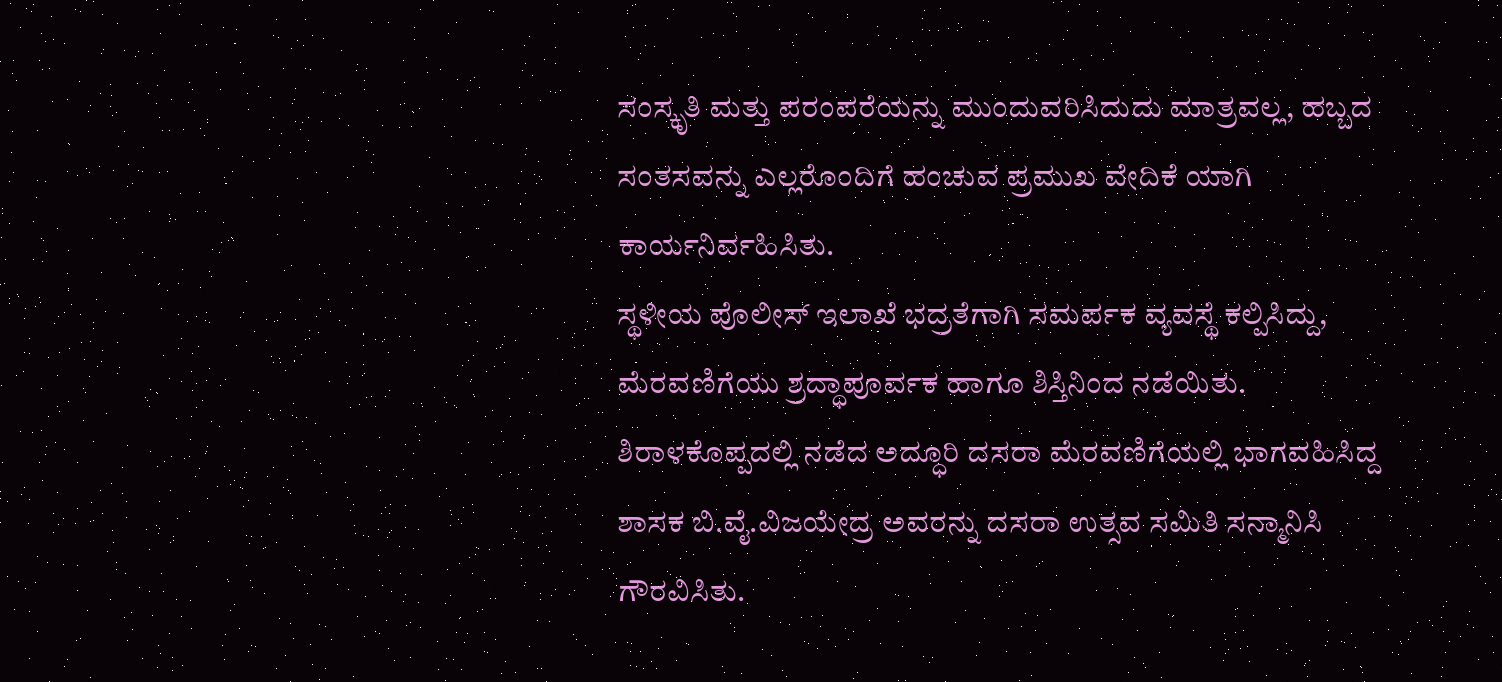ಸಂಸ್ಕೃತಿ ಮತ್ತು ಪರಂಪರೆಯನ್ನು ಮುಂದುವರಿಸಿದುದು ಮಾತ್ರವಲ್ಲ, ಹಬ್ಬದ ಸಂತಸವನ್ನು ಎಲ್ಲರೊಂದಿಗೆ ಹಂಚುವ ಪ್ರಮುಖ ವೇದಿಕೆ ಯಾಗಿ ಕಾರ್ಯನಿರ್ವಹಿಸಿತು.
ಸ್ಥಳೀಯ ಪೊಲೀಸ್ ಇಲಾಖೆ ಭದ್ರತೆಗಾಗಿ ಸಮರ್ಪಕ ವ್ಯವಸ್ಥೆ ಕಲ್ಪಿಸಿದ್ದು, ಮೆರವಣಿಗೆಯು ಶ್ರದ್ಧಾಪೂರ್ವಕ ಹಾಗೂ ಶಿಸ್ತಿನಿಂದ ನಡೆಯಿತು.
ಶಿರಾಳಕೊಪ್ಪದಲ್ಲಿ ನಡೆದ ಅದ್ಧೂರಿ ದಸರಾ ಮೆರವಣಿಗೆಯಲ್ಲಿ ಭಾಗವಹಿಸಿದ್ದ ಶಾಸಕ ಬಿ.ವೈ.ವಿಜಯೇದ್ರ ಅವರನ್ನು ದಸರಾ ಉತ್ಸವ ಸಮಿತಿ ಸನ್ಮಾನಿಸಿ ಗೌರವಿಸಿತು.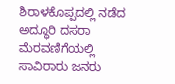ಶಿರಾಳಕೊಪ್ಪದಲ್ಲಿ ನಡೆದ ಅದ್ಧೂರಿ ದಸರಾ ಮೆರವಣಿಗೆಯಲ್ಲಿ ಸಾವಿರಾರು ಜನರು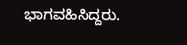ಭಾಗವಹಿಸಿದ್ದರು.